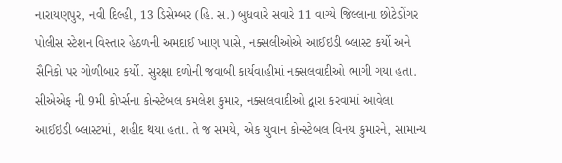નારાયણપુર, નવી દિલ્હી, 13 ડિસેમ્બર (હિ. સ.) બુધવારે સવારે 11 વાગ્યે જિલ્લાના છોટેડોંગર પોલીસ સ્ટેશન વિસ્તાર હેઠળની અમદાઈ ખાણ પાસે, નક્સલીઓએ આઈઇડી બ્લાસ્ટ કર્યો અને સૈનિકો પર ગોળીબાર કર્યો. સુરક્ષા દળોની જવાબી કાર્યવાહીમાં નક્સલવાદીઓ ભાગી ગયા હતા. સીએએફ ની 9મી કોર્પ્સના કોન્સ્ટેબલ કમલેશ કુમાર, નક્સલવાદીઓ દ્વારા કરવામાં આવેલા આઈઇડી બ્લાસ્ટમાં, શહીદ થયા હતા. તે જ સમયે, એક યુવાન કોન્સ્ટેબલ વિનય કુમારને, સામાન્ય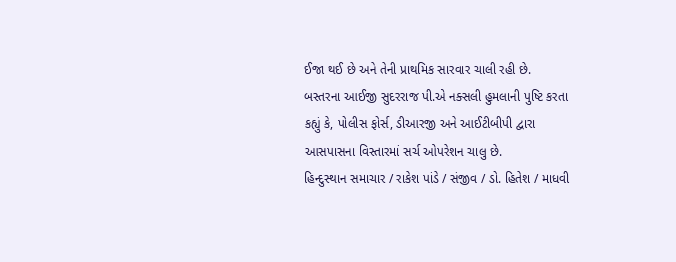ઈજા થઈ છે અને તેની પ્રાથમિક સારવાર ચાલી રહી છે.
બસ્તરના આઈજી સુદરરાજ પી.એ નક્સલી હુમલાની પુષ્ટિ કરતા કહ્યું કે, પોલીસ ફોર્સ, ડીઆરજી અને આઈટીબીપી દ્વારા આસપાસના વિસ્તારમાં સર્ચ ઓપરેશન ચાલુ છે.
હિન્દુસ્થાન સમાચાર / રાકેશ પાંડે / સંજીવ / ડો. હિતેશ / માધવી